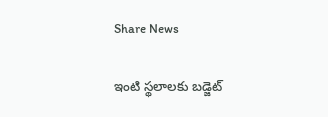Share News

ఇంటి స్థలాలకు బడ్జెట్‌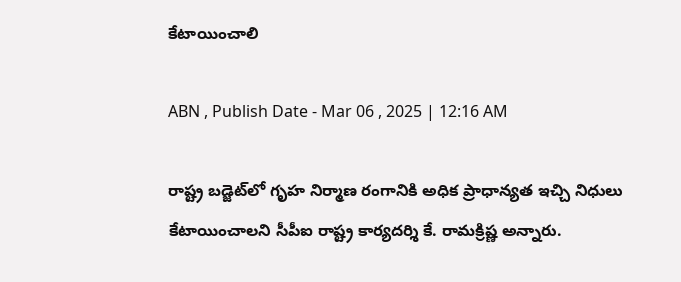కేటాయించాలి

ABN , Publish Date - Mar 06 , 2025 | 12:16 AM

రాష్ట్ర బడ్జెట్‌లో గృహ నిర్మాణ రంగానికి అధిక ప్రాధాన్యత ఇచ్చి నిధులు కేటాయించాలని సీపీఐ రాష్ట్ర కార్యదర్శి కే. రామక్రిష్ణ అన్నారు.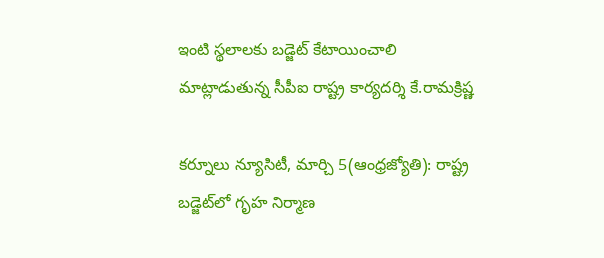ఇంటి స్థలాలకు బడ్జెట్‌ కేటాయించాలి
మాట్లాడుతున్న సీపీఐ రాష్ట్ర కార్యదర్శి కే.రామక్రిష్ణ

కర్నూలు న్యూసిటీ, మార్చి 5(ఆంధ్రజ్యోతి): రాష్ట్ర బడ్జెట్‌లో గృహ నిర్మాణ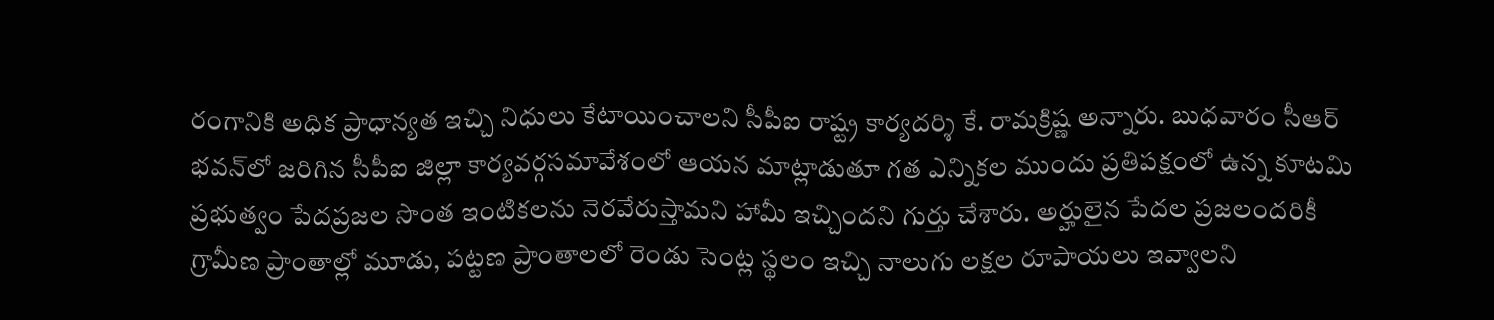రంగానికి అధిక ప్రాధాన్యత ఇచ్చి నిధులు కేటాయించాలని సీపీఐ రాష్ట్ర కార్యదర్శి కే. రామక్రిష్ణ అన్నారు. బుధవారం సీఆర్‌ భవన్‌లో జరిగిన సీపీఐ జిల్లా కార్యవర్గసమావేశంలో ఆయన మాట్లాడుతూ గత ఎన్నికల ముందు ప్రతిపక్షంలో ఉన్న కూటమి ప్రభుత్వం పేదప్రజల సొంత ఇంటికలను నెరవేరుస్తామని హామీ ఇచ్చిందని గుర్తు చేశారు. అర్హులైన పేదల ప్రజలందరికీ గ్రామీణ ప్రాంతాల్లో మూడు, పట్టణ ప్రాంతాలలో రెండు సెంట్ల స్థలం ఇచ్చి నాలుగు లక్షల రూపాయలు ఇవ్వాలని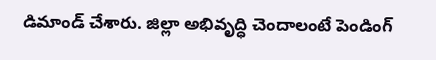డిమాండ్‌ చేశారు. జిల్లా అభివృద్ధి చెందాలంటే పెండింగ్‌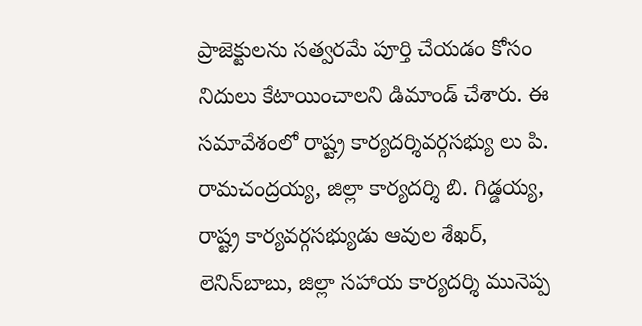ప్రాజెక్టులను సత్వరమే పూర్తి చేయడం కోసం నిదులు కేటాయించాలని డిమాండ్‌ చేశారు. ఈ సమావేశంలో రాష్ట్ర కార్యదర్శివర్గసభ్యు లు పి. రామచంద్రయ్య, జిల్లా కార్యదర్శి బి. గిడ్డయ్య, రాష్ట్ర కార్యవర్గసభ్యుడు ఆవుల శేఖర్‌, లెనిన్‌బాబు, జిల్లా సహాయ కార్యదర్శి మునెప్ప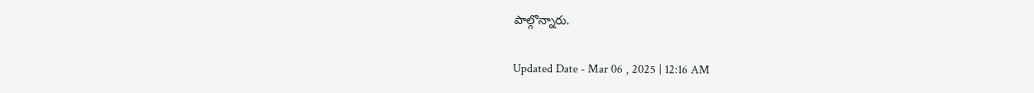పాల్గొన్నారు.

Updated Date - Mar 06 , 2025 | 12:16 AM